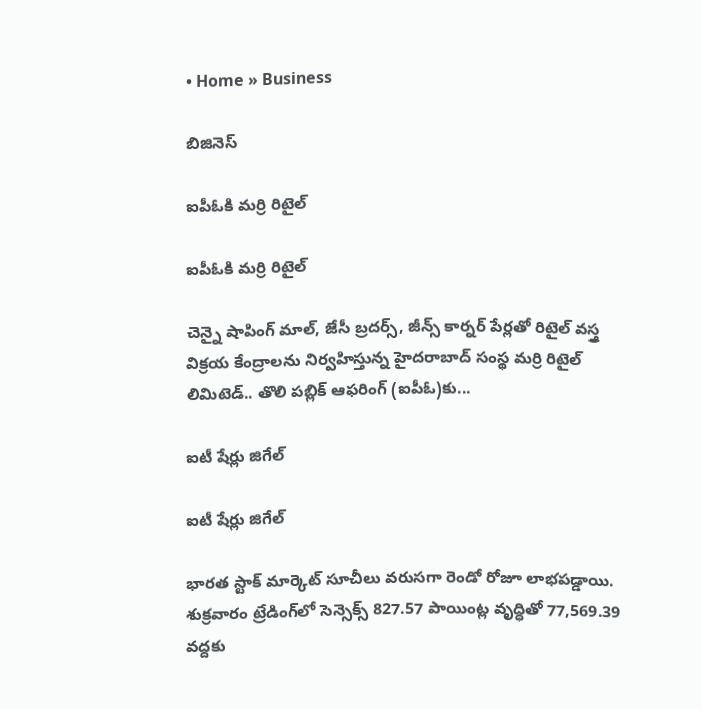• Home » Business

బిజినెస్

ఐపీఓకి మర్రి రిటైల్‌

ఐపీఓకి మర్రి రిటైల్‌

చెన్నై షాపింగ్‌ మాల్‌, జేసీ బ్రదర్స్‌, జీన్స్‌ కార్నర్‌ పేర్లతో రిటైల్‌ వస్త్ర విక్రయ కేంద్రాలను నిర్వహిస్తున్న హైదరాబాద్‌ సంస్థ మర్రి రిటైల్‌ లిమిటెడ్‌.. తొలి పబ్లిక్‌ ఆఫరింగ్‌ (ఐపీఓ)కు...

ఐటీ షేర్లు జిగేల్‌

ఐటీ షేర్లు జిగేల్‌

భారత స్టాక్‌ మార్కెట్‌ సూచీలు వరుసగా రెండో రోజూ లాభపడ్డాయి. శుక్రవారం ట్రేడింగ్‌లో సెన్సెక్స్‌ 827.57 పాయింట్ల వృద్ధితో 77,569.39 వద్దకు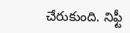చేరుకుంది. నిఫ్టీ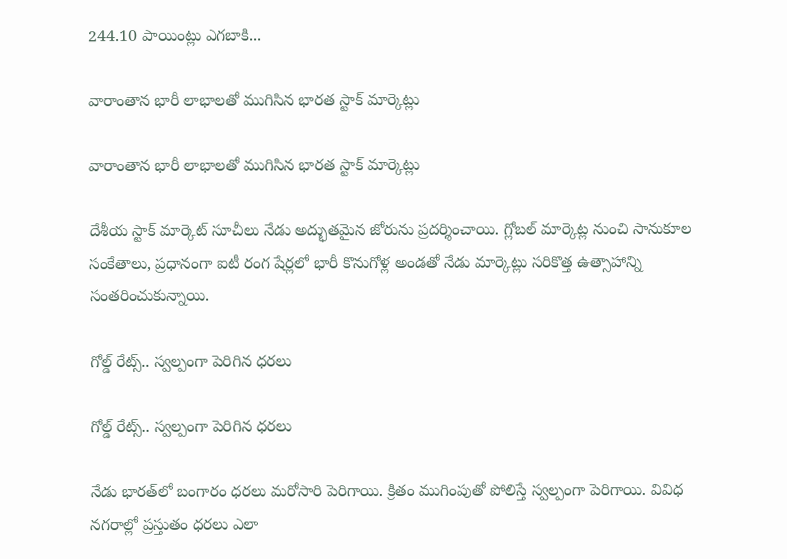244.10 పాయింట్లు ఎగబాకి...

వారాంతాన భారీ లాభాలతో ముగిసిన భారత స్టాక్ మార్కెట్లు

వారాంతాన భారీ లాభాలతో ముగిసిన భారత స్టాక్ మార్కెట్లు

దేశీయ స్టాక్ మార్కెట్ సూచీలు నేడు అద్భుతమైన జోరును ప్రదర్శించాయి. గ్లోబల్ మార్కెట్ల నుంచి సానుకూల సంకేతాలు, ప్రధానంగా ఐటీ రంగ షేర్లలో భారీ కొనుగోళ్ల అండతో నేడు మార్కెట్లు సరికొత్త ఉత్సాహాన్ని సంతరించుకున్నాయి.

గోల్డ్ రేట్స్.. స్వల్పంగా పెరిగిన ధరలు

గోల్డ్ రేట్స్.. స్వల్పంగా పెరిగిన ధరలు

నేడు భారత్‌లో బంగారం ధరలు మరోసారి పెరిగాయి. క్రితం ముగింపుతో పోలిస్తే స్వల్పంగా పెరిగాయి. వివిధ నగరాల్లో ప్రస్తుతం ధరలు ఎలా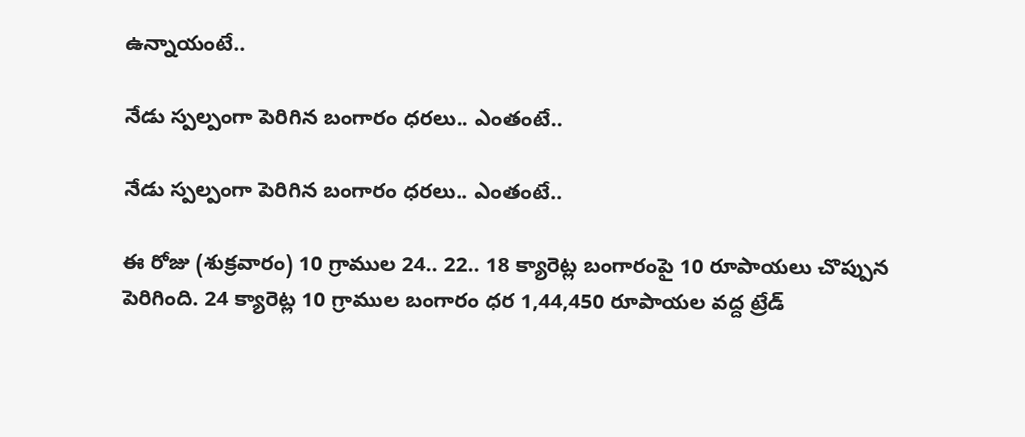ఉన్నాయంటే..

నేడు స్పల్పంగా పెరిగిన బంగారం ధరలు.. ఎంతంటే..

నేడు స్పల్పంగా పెరిగిన బంగారం ధరలు.. ఎంతంటే..

ఈ రోజు (శుక్రవారం) 10 గ్రాముల 24.. 22.. 18 క్యారెట్ల బంగారంపై 10 రూపాయలు చొప్పున పెరిగింది. 24 క్యారెట్ల 10 గ్రాముల బంగారం ధర 1,44,450 రూపాయల వద్ద ట్రేడ్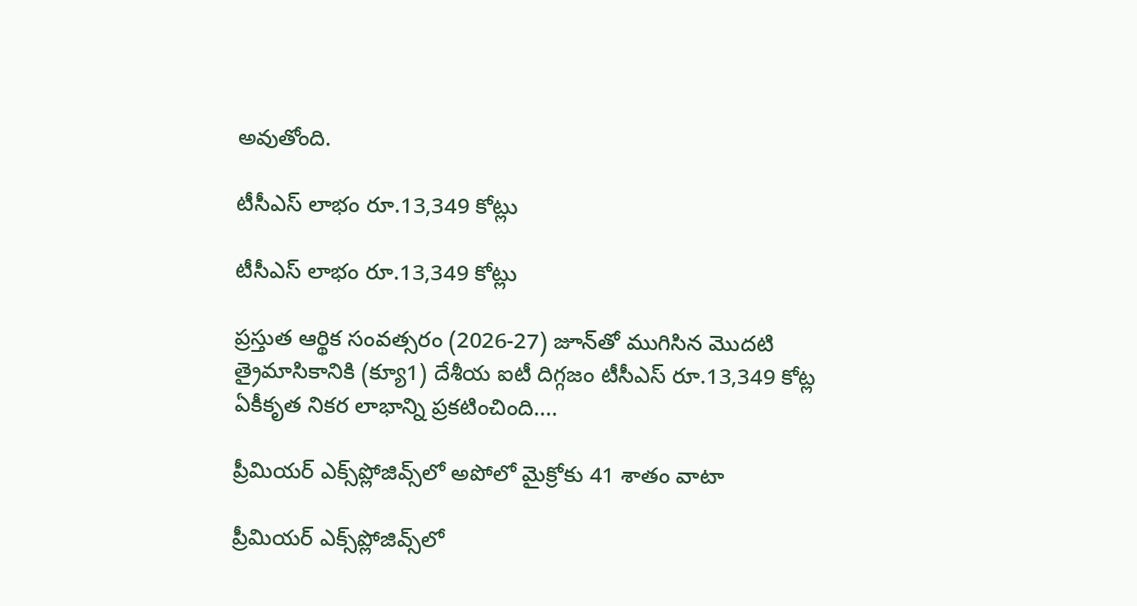అవుతోంది.

టీసీఎస్‌ లాభం రూ.13,349 కోట్లు

టీసీఎస్‌ లాభం రూ.13,349 కోట్లు

ప్రస్తుత ఆర్థిక సంవత్సరం (2026-27) జూన్‌తో ముగిసిన మొదటి త్రైమాసికానికి (క్యూ1) దేశీయ ఐటీ దిగ్గజం టీసీఎస్‌ రూ.13,349 కోట్ల ఏకీకృత నికర లాభాన్ని ప్రకటించింది....

ప్రీమియర్‌ ఎక్స్‌ప్లోజివ్స్‌లో అపోలో మైక్రోకు 41 శాతం వాటా

ప్రీమియర్‌ ఎక్స్‌ప్లోజివ్స్‌లో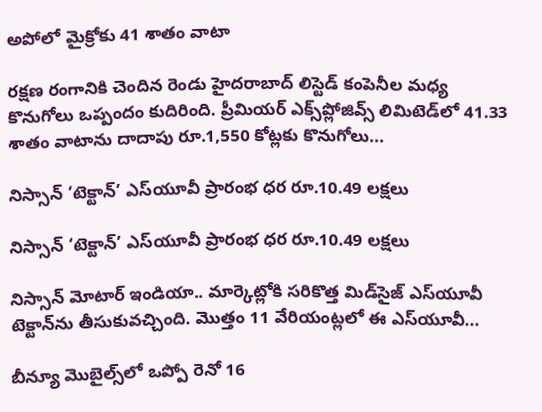అపోలో మైక్రోకు 41 శాతం వాటా

రక్షణ రంగానికి చెందిన రెండు హైదరాబాద్‌ లిస్టెడ్‌ కంపెనీల మధ్య కొనుగోలు ఒప్పందం కుదిరింది. ప్రీమియర్‌ ఎక్స్‌ప్లోజివ్స్‌ లిమిటెడ్‌లో 41.33 శాతం వాటాను దాదాపు రూ.1,550 కోట్లకు కొనుగోలు...

నిస్సాన్‌ ‘టెక్టాన్‌’ ఎస్‌యూవీ ప్రారంభ ధర రూ.10.49 లక్షలు

నిస్సాన్‌ ‘టెక్టాన్‌’ ఎస్‌యూవీ ప్రారంభ ధర రూ.10.49 లక్షలు

నిస్సాన్‌ మోటార్‌ ఇండియా.. మార్కెట్లోకి సరికొత్త మిడ్‌సైజ్‌ ఎస్‌యూవీ టెక్టాన్‌ను తీసుకువచ్చింది. మొత్తం 11 వేరియంట్లలో ఈ ఎస్‌యూవీ...

బీన్యూ మొబైల్స్‌లో ఒప్పో రెనో 16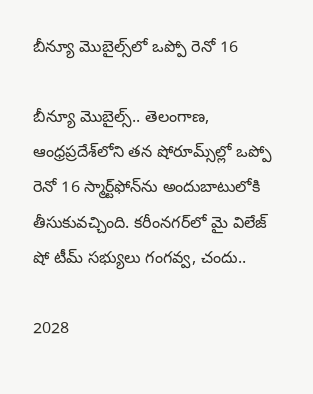బీన్యూ మొబైల్స్‌లో ఒప్పో రెనో 16

బీన్యూ మొబైల్స్‌.. తెలంగాణ, ఆంధ్రప్రదేశ్‌లోని తన షోరూమ్స్‌ల్లో ఒప్పో రెనో 16 స్మార్ట్‌ఫోన్‌ను అందుబాటులోకి తీసుకువచ్చింది. కరీంనగర్‌లో మై విలేజ్‌ షో టీమ్‌ సభ్యులు గంగవ్వ, చందు..

2028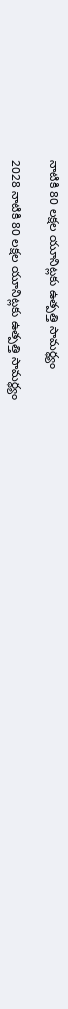నాటికి 80 లక్షల యూనిట్లకు ఉత్పత్తి సామర్థ్యం

2028 నాటికి 80 లక్షల యూనిట్లకు ఉత్పత్తి సామర్థ్యం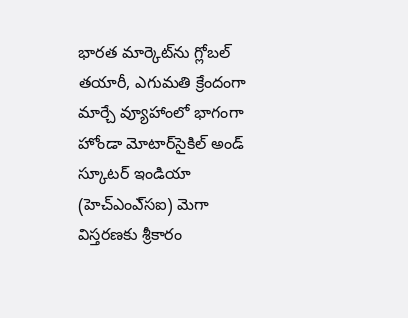భారత మార్కెట్‌ను గ్లోబల్‌ తయారీ, ఎగుమతి క్రేందంగా మార్చే వ్యూహాంలో భాగంగా హోండా మోటార్‌సైకిల్‌ అండ్‌ స్కూటర్‌ ఇండియా (హెచ్‌ఎంఎ్‌సఐ) మెగా విస్తరణకు శ్రీకారం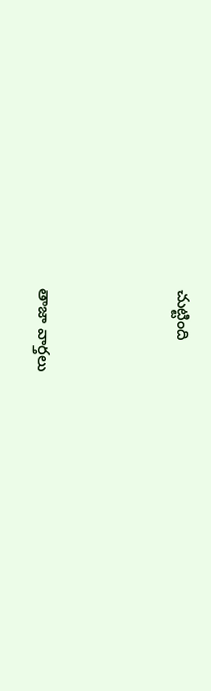చుట్టింది



తాజా వార్తలు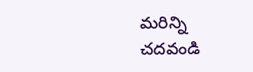మరిన్ని చదవండి